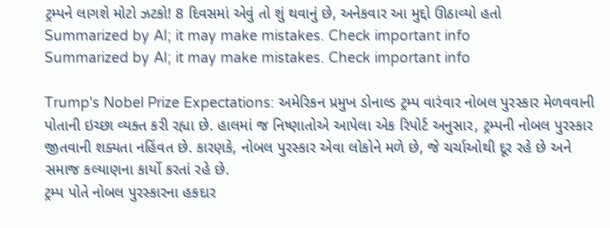ટ્રમ્પને લાગશે મોટો ઝટકો! 8 દિવસમાં એવું તો શું થવાનું છે, અનેકવાર આ મુદ્દો ઊઠાવ્યો હતો
Summarized by AI; it may make mistakes. Check important info
Summarized by AI; it may make mistakes. Check important info

Trump's Nobel Prize Expectations: અમેરિકન પ્રમુખ ડોનાલ્ડ ટ્રમ્પ વારંવાર નોબલ પુરસ્કાર મેળવવાની પોતાની ઇચ્છા વ્યક્ત કરી રહ્યા છે. હાલમાં જ નિષ્ણાતોએ આપેલા એક રિપોર્ટ અનુસાર, ટ્રમ્પની નોબલ પુરસ્કાર જીતવાની શક્યતા નહિંવત છે. કારણકે, નોબલ પુરસ્કાર એવા લોકોને મળે છે, જે ચર્ચાઓથી દૂર રહે છે અને સમાજ કલ્યાણના કાર્યો કરતાં રહે છે.
ટ્રમ્પ પોતે નોબલ પુરસ્કારના હકદાર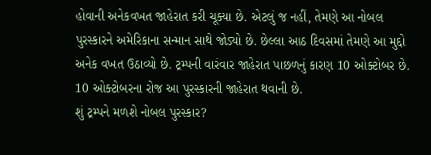હોવાની અનેકવખત જાહેરાત કરી ચૂક્યા છે. એટલું જ નહીં, તેમણે આ નોબલ પુરસ્કારને અમેરિકાના સન્માન સાથે જોડ્યો છે. છેલ્લા આઠ દિવસમાં તેમણે આ મુદ્દો અનેક વખત ઉઠાવ્યો છે. ટ્રમ્પની વારંવાર જાહેરાત પાછળનું કારણ 10 ઓક્ટોબર છે. 10 ઓક્ટોબરના રોજ આ પુરસ્કારની જાહેરાત થવાની છે.
શું ટ્રમ્પને મળશે નોબલ પુરસ્કાર?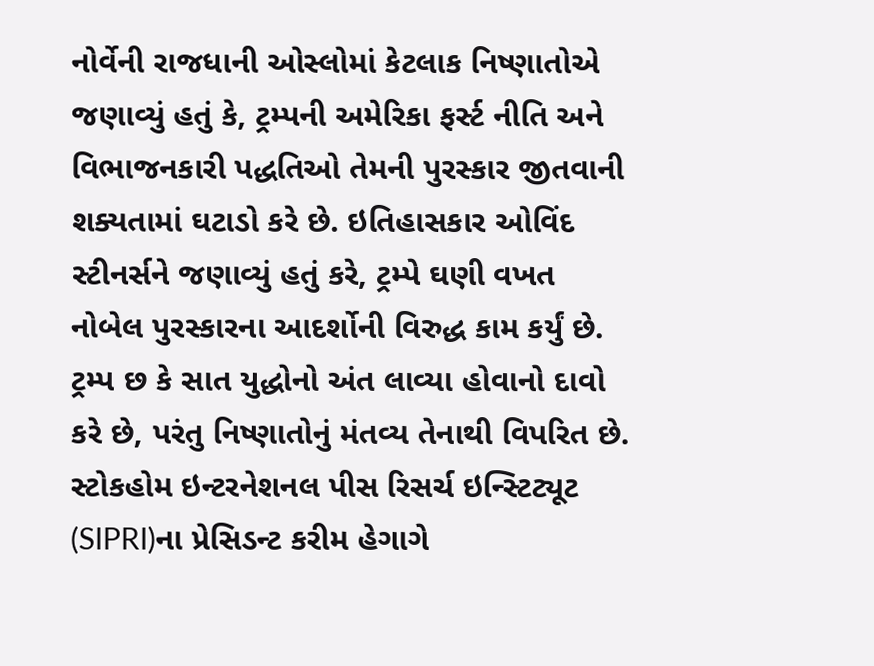નોર્વેની રાજધાની ઓસ્લોમાં કેટલાક નિષ્ણાતોએ જણાવ્યું હતું કે, ટ્રમ્પની અમેરિકા ફર્સ્ટ નીતિ અને વિભાજનકારી પદ્ધતિઓ તેમની પુરસ્કાર જીતવાની શક્યતામાં ઘટાડો કરે છે. ઇતિહાસકાર ઓવિંદ સ્ટીનર્સને જણાવ્યું હતું કરે, ટ્રમ્પે ઘણી વખત નોબેલ પુરસ્કારના આદર્શોની વિરુદ્ધ કામ કર્યું છે. ટ્રમ્પ છ કે સાત યુદ્ધોનો અંત લાવ્યા હોવાનો દાવો કરે છે, પરંતુ નિષ્ણાતોનું મંતવ્ય તેનાથી વિપરિત છે. સ્ટોકહોમ ઇન્ટરનેશનલ પીસ રિસર્ચ ઇન્સ્ટિટ્યૂટ (SIPRI)ના પ્રેસિડન્ટ કરીમ હેગાગે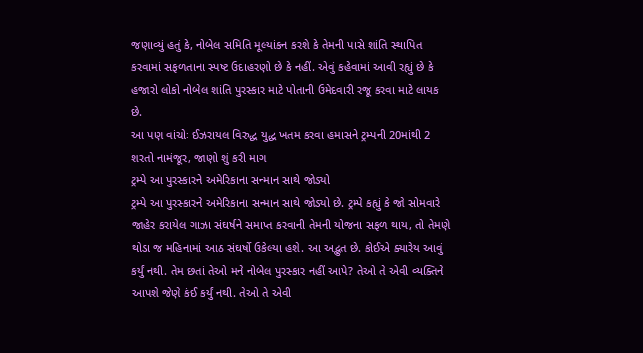જણાવ્યું હતું કે, નોબેલ સમિતિ મૂલ્યાંકન કરશે કે તેમની પાસે શાંતિ સ્થાપિત કરવામાં સફળતાના સ્પષ્ટ ઉદાહરણો છે કે નહીં. એવું કહેવામાં આવી રહ્યું છે કે હજારો લોકો નોબેલ શાંતિ પુરસ્કાર માટે પોતાની ઉમેદવારી રજૂ કરવા માટે લાયક છે.
આ પણ વાંચોઃ ઈઝરાયલ વિરુદ્ધ યુદ્ધ ખતમ કરવા હમાસને ટ્રમ્પની 20માંથી 2 શરતો નામંજૂર, જાણો શું કરી માગ
ટ્રમ્પે આ પુરસ્કારને અમેરિકાના સન્માન સાથે જોડ્યો
ટ્રમ્પે આ પુરસ્કારને અમેરિકાના સન્માન સાથે જોડ્યો છે. ટ્રમ્પે કહ્યું કે જો સોમવારે જાહેર કરાયેલ ગાઝા સંઘર્ષને સમાપ્ત કરવાની તેમની યોજના સફળ થાય, તો તેમણે થોડા જ મહિનામાં આઠ સંઘર્ષો ઉકેલ્યા હશે. આ અદ્ભુત છે. કોઈએ ક્યારેય આવું કર્યું નથી. તેમ છતાં તેઓ મને નોબેલ પુરસ્કાર નહીં આપે? તેઓ તે એવી વ્યક્તિને આપશે જેણે કંઈ કર્યું નથી. તેઓ તે એવી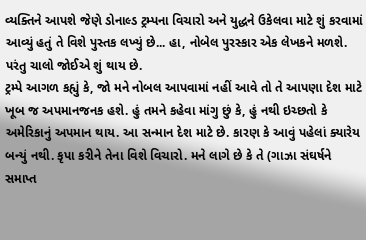વ્યક્તિને આપશે જેણે ડોનાલ્ડ ટ્રમ્પના વિચારો અને યુદ્ધને ઉકેલવા માટે શું કરવામાં આવ્યું હતું તે વિશે પુસ્તક લખ્યું છે... હા, નોબેલ પુરસ્કાર એક લેખકને મળશે. પરંતુ ચાલો જોઈએ શું થાય છે.
ટ્રમ્પે આગળ કહ્યું કે, જો મને નોબલ આપવામાં નહીં આવે તો તે આપણા દેશ માટે ખૂબ જ અપમાનજનક હશે. હું તમને કહેવા માંગુ છું કે, હું નથી ઇચ્છતો કે અમેરિકાનું અપમાન થાય. આ સન્માન દેશ માટે છે. કારણ કે આવું પહેલાં ક્યારેય બન્યું નથી. કૃપા કરીને તેના વિશે વિચારો. મને લાગે છે કે તે (ગાઝા સંઘર્ષને સમાપ્ત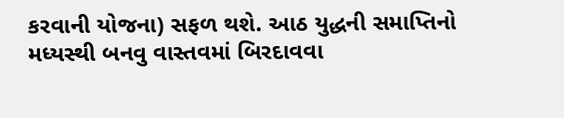કરવાની યોજના) સફળ થશે. આઠ યુદ્ધની સમાપ્તિનો મધ્યસ્થી બનવુ વાસ્તવમાં બિરદાવવા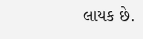લાયક છે.